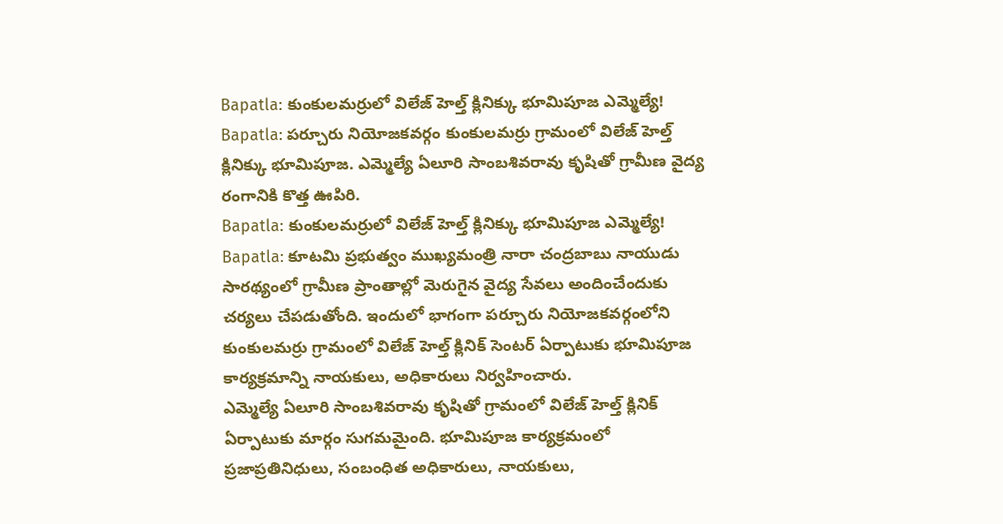Bapatla: కుంకులమర్రులో విలేజ్ హెల్త్ క్లినిక్కు భూమిపూజ ఎమ్మెల్యే!
Bapatla: పర్చూరు నియోజకవర్గం కుంకులమర్రు గ్రామంలో విలేజ్ హెల్త్ క్లినిక్కు భూమిపూజ. ఎమ్మెల్యే ఏలూరి సాంబశివరావు కృషితో గ్రామీణ వైద్య రంగానికి కొత్త ఊపిరి.
Bapatla: కుంకులమర్రులో విలేజ్ హెల్త్ క్లినిక్కు భూమిపూజ ఎమ్మెల్యే!
Bapatla: కూటమి ప్రభుత్వం ముఖ్యమంత్రి నారా చంద్రబాబు నాయుడు సారథ్యంలో గ్రామీణ ప్రాంతాల్లో మెరుగైన వైద్య సేవలు అందించేందుకు చర్యలు చేపడుతోంది. ఇందులో భాగంగా పర్చూరు నియోజకవర్గంలోని కుంకులమర్రు గ్రామంలో విలేజ్ హెల్త్ క్లినిక్ సెంటర్ ఏర్పాటుకు భూమిపూజ కార్యక్రమాన్ని నాయకులు, అధికారులు నిర్వహించారు.
ఎమ్మెల్యే ఏలూరి సాంబశివరావు కృషితో గ్రామంలో విలేజ్ హెల్త్ క్లినిక్ ఏర్పాటుకు మార్గం సుగమమైంది. భూమిపూజ కార్యక్రమంలో ప్రజాప్రతినిధులు, సంబంధిత అధికారులు, నాయకులు,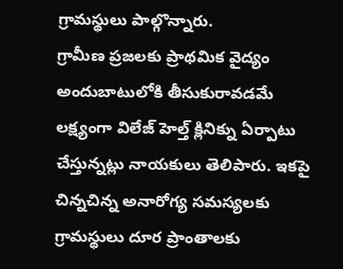గ్రామస్థులు పాల్గొన్నారు.
గ్రామీణ ప్రజలకు ప్రాథమిక వైద్యం అందుబాటులోకి తీసుకురావడమే లక్ష్యంగా విలేజ్ హెల్త్ క్లినిక్ను ఏర్పాటు చేస్తున్నట్లు నాయకులు తెలిపారు. ఇకపై చిన్నచిన్న అనారోగ్య సమస్యలకు గ్రామస్థులు దూర ప్రాంతాలకు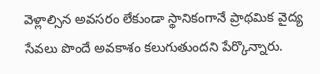వెళ్లాల్సిన అవసరం లేకుండా స్థానికంగానే ప్రాథమిక వైద్య సేవలు పొందే అవకాశం కలుగుతుందని పేర్కొన్నారు.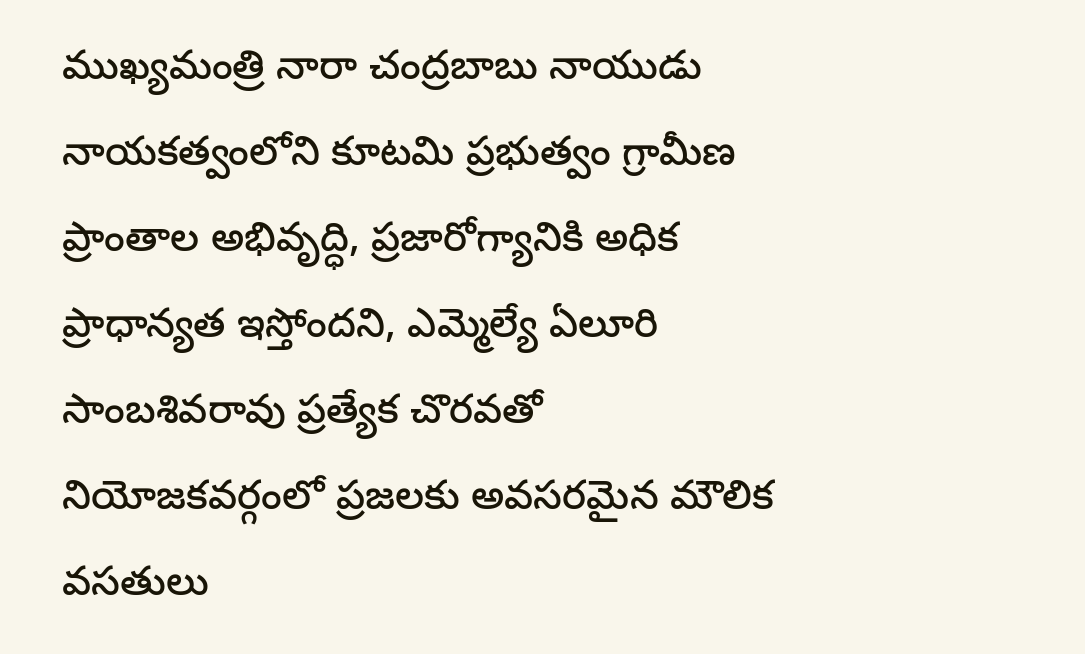ముఖ్యమంత్రి నారా చంద్రబాబు నాయుడు నాయకత్వంలోని కూటమి ప్రభుత్వం గ్రామీణ ప్రాంతాల అభివృద్ధి, ప్రజారోగ్యానికి అధిక ప్రాధాన్యత ఇస్తోందని, ఎమ్మెల్యే ఏలూరి సాంబశివరావు ప్రత్యేక చొరవతో నియోజకవర్గంలో ప్రజలకు అవసరమైన మౌలిక వసతులు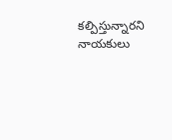కల్పిస్తున్నారని నాయకులు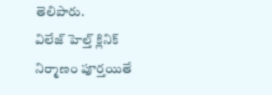తెలిపారు.
విలేజ్ హెల్త్ క్లినిక్ నిర్మాణం పూర్తయితే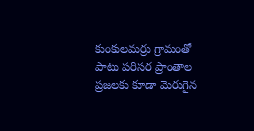కుంకులమర్రు గ్రామంతో పాటు పరిసర ప్రాంతాల ప్రజలకు కూడా మెరుగైన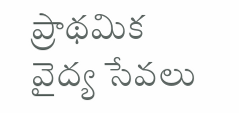ప్రాథమిక వైద్య సేవలు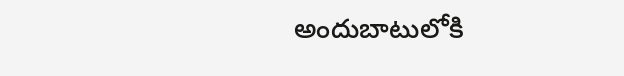అందుబాటులోకి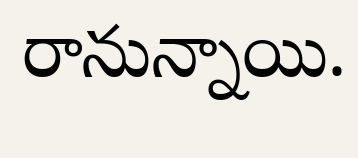రానున్నాయి.